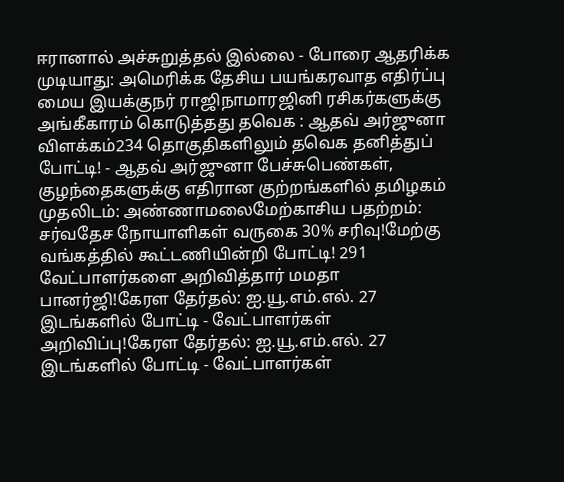ஈரானால் அச்சுறுத்தல் இல்லை - போரை ஆதரிக்க முடியாது: அமெரிக்க தேசிய பயங்கரவாத எதிர்ப்பு மைய இயக்குநர் ராஜிநாமாரஜினி ரசிகர்களுக்கு அங்கீகாரம் கொடுத்தது தவெக : ஆதவ் அர்ஜுனா விளக்கம்234 தொகுதிகளிலும் தவெக தனித்துப் போட்டி! - ஆதவ் அர்ஜுனா பேச்சுபெண்கள், குழந்தைகளுக்கு எதிரான குற்றங்களில் தமிழகம் முதலிடம்: அண்ணாமலைமேற்காசிய பதற்றம்: சர்வதேச நோயாளிகள் வருகை 30% சரிவு!மேற்கு வங்கத்தில் கூட்டணியின்றி போட்டி! 291 வேட்பாளர்களை அறிவித்தார் மமதா பானர்ஜி!கேரள தேர்தல்: ஐ.யூ.எம்.எல். 27 இடங்களில் போட்டி - வேட்பாளர்கள் அறிவிப்பு!கேரள தேர்தல்: ஐ.யூ.எம்.எல். 27 இடங்களில் போட்டி - வேட்பாளர்கள்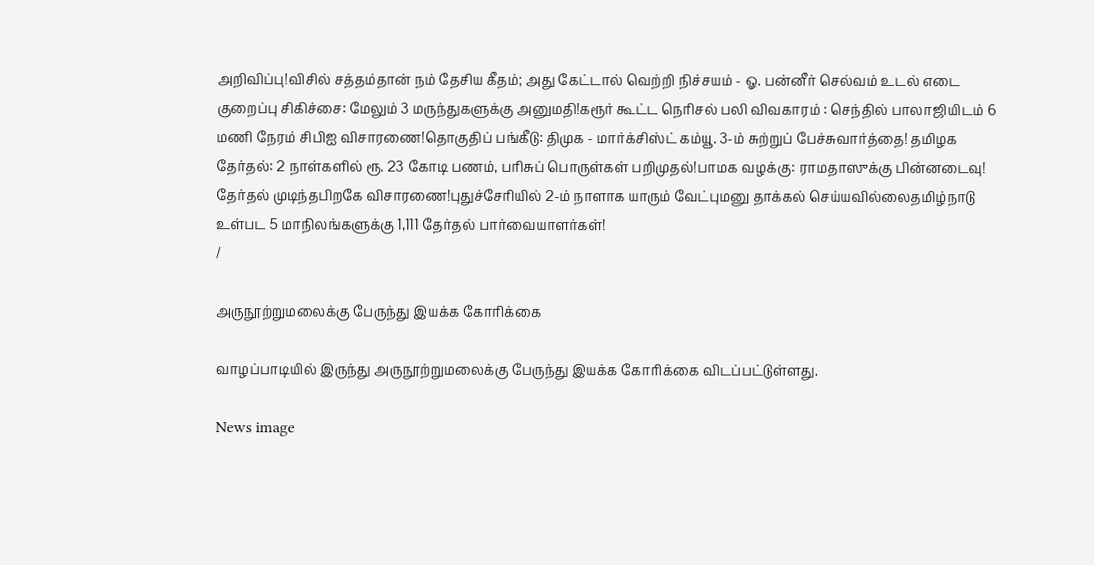அறிவிப்பு!விசில் சத்தம்தான் நம் தேசிய கீதம்; அது கேட்டால் வெற்றி நிச்சயம் - ஓ. பன்னீர் செல்வம் உடல் எடை குறைப்பு சிகிச்சை: மேலும் 3 மருந்துகளுக்கு அனுமதி!கரூர் கூட்ட நெரிசல் பலி விவகாரம் : செந்தில் பாலாஜியிடம் 6 மணி நேரம் சிபிஐ விசாரணை!தொகுதிப் பங்கீடு: திமுக - மார்க்சிஸ்ட் கம்யூ. 3-ம் சுற்றுப் பேச்சுவார்த்தை! தமிழக தேர்தல்: 2 நாள்களில் ரூ. 23 கோடி பணம், பரிசுப் பொருள்கள் பறிமுதல்!பாமக வழக்கு: ராமதாஸுக்கு பின்னடைவு! தேர்தல் முடிந்தபிறகே விசாரணை!புதுச்சேரியில் 2-ம் நாளாக யாரும் வேட்புமனு தாக்கல் செய்யவில்லைதமிழ்நாடு உள்பட 5 மாநிலங்களுக்கு 1,111 தேர்தல் பார்வையாளர்கள்!
/

அருநூற்றுமலைக்கு பேருந்து இயக்க கோரிக்கை

வாழப்பாடியில் இருந்து அருநூற்றுமலைக்கு பேருந்து இயக்க கோரிக்கை விடப்பட்டுள்ளது.

News image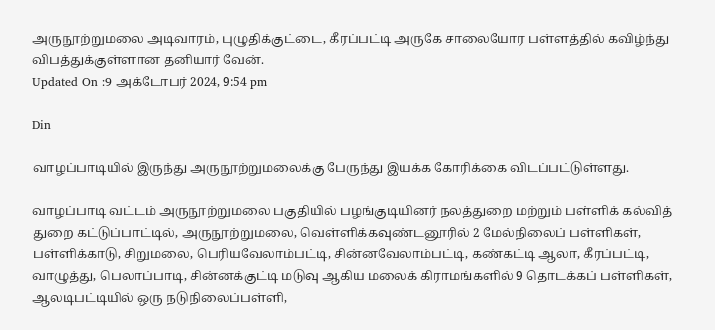அருநூற்றுமலை அடிவாரம், புழுதிக்குட்டை, கீரப்பட்டி அருகே சாலையோர பள்ளத்தில் கவிழ்ந்து விபத்துக்குள்ளான தனியார் வேன்.
Updated On :9 அக்டோபர் 2024, 9:54 pm

Din

வாழப்பாடியில் இருந்து அருநூற்றுமலைக்கு பேருந்து இயக்க கோரிக்கை விடப்பட்டுள்ளது.

வாழப்பாடி வட்டம் அருநூற்றுமலை பகுதியில் பழங்குடியினர் நலத்துறை மற்றும் பள்ளிக் கல்வித் துறை கட்டுப்பாட்டில், அருநூற்றுமலை, வெள்ளிக்கவுண்டனூரில் 2 மேல்நிலைப் பள்ளிகள், பள்ளிக்காடு, சிறுமலை, பெரியவேலாம்பட்டி, சின்னவேலாம்பட்டி, கண்கட்டி ஆலா, கீரப்பட்டி, வாழுத்து, பெலாப்பாடி, சின்னக்குட்டி மடுவு ஆகிய மலைக் கிராமங்களில் 9 தொடக்கப் பள்ளிகள், ஆலடிபட்டியில் ஒரு நடுநிலைப்பள்ளி,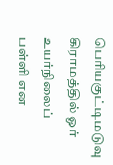பெரியகுட்டிமடுவு கிராமத்தில் ஓர் உயர்நிலைப் பள்ளி என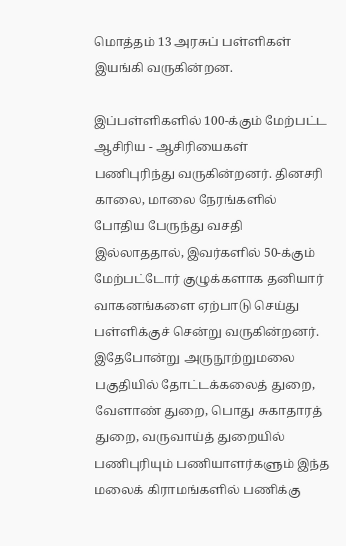மொத்தம் 13 அரசுப் பள்ளிகள் இயங்கி வருகின்றன.

இப்பள்ளிகளில் 100-க்கும் மேற்பட்ட ஆசிரிய - ஆசிரியைகள் பணிபுரிந்து வருகின்றனர். தினசரி காலை, மாலை நேரங்களில் போதிய பேருந்து வசதி இல்லாததால், இவர்களில் 50-க்கும் மேற்பட்டோர் குழுக்களாக தனியார் வாகனங்களை ஏற்பாடு செய்து பள்ளிக்குச் சென்று வருகின்றனர். இதேபோன்று அருநூற்றுமலை பகுதியில் தோட்டக்கலைத் துறை, வேளாண் துறை, பொது சுகாதாரத் துறை, வருவாய்த் துறையில் பணிபுரியும் பணியாளர்களும் இந்த மலைக் கிராமங்களில் பணிக்கு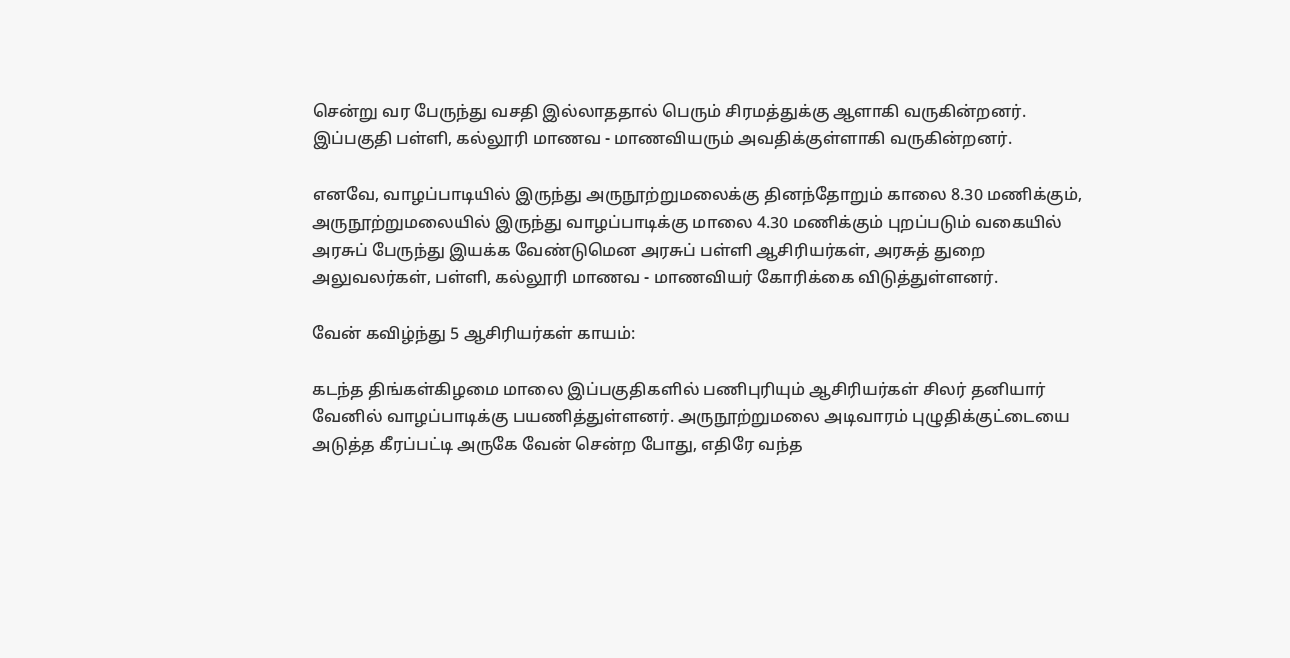சென்று வர பேருந்து வசதி இல்லாததால் பெரும் சிரமத்துக்கு ஆளாகி வருகின்றனர். இப்பகுதி பள்ளி, கல்லூரி மாணவ - மாணவியரும் அவதிக்குள்ளாகி வருகின்றனர்.

எனவே, வாழப்பாடியில் இருந்து அருநூற்றுமலைக்கு தினந்தோறும் காலை 8.30 மணிக்கும், அருநூற்றுமலையில் இருந்து வாழப்பாடிக்கு மாலை 4.30 மணிக்கும் புறப்படும் வகையில் அரசுப் பேருந்து இயக்க வேண்டுமென அரசுப் பள்ளி ஆசிரியர்கள், அரசுத் துறை அலுவலர்கள், பள்ளி, கல்லூரி மாணவ - மாணவியர் கோரிக்கை விடுத்துள்ளனர்.

வேன் கவிழ்ந்து 5 ஆசிரியர்கள் காயம்:

கடந்த திங்கள்கிழமை மாலை இப்பகுதிகளில் பணிபுரியும் ஆசிரியர்கள் சிலர் தனியார் வேனில் வாழப்பாடிக்கு பயணித்துள்ளனர். அருநூற்றுமலை அடிவாரம் புழுதிக்குட்டையை அடுத்த கீரப்பட்டி அருகே வேன் சென்ற போது, எதிரே வந்த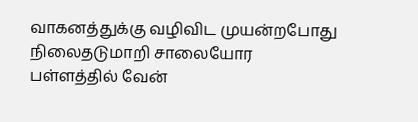வாகனத்துக்கு வழிவிட முயன்றபோது நிலைதடுமாறி சாலையோர பள்ளத்தில் வேன்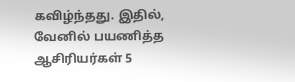கவிழ்ந்தது. இதில், வேனில் பயணித்த ஆசிரியர்கள் 5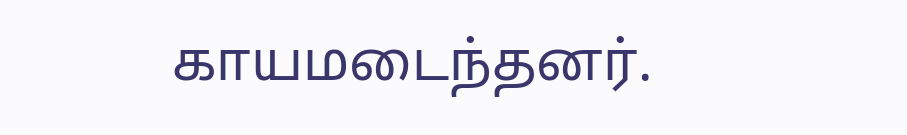காயமடைந்தனர்.